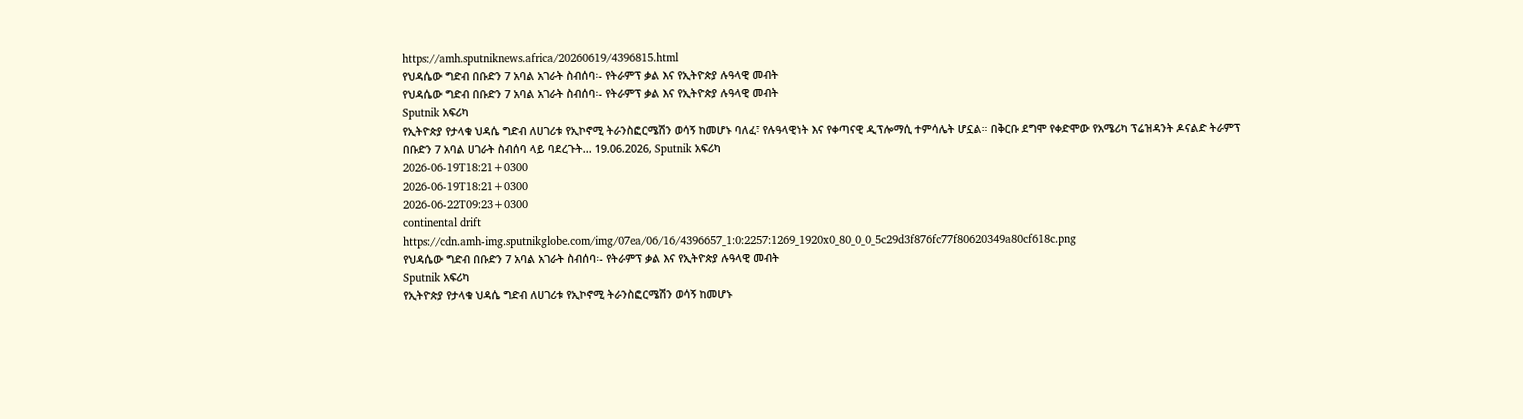https://amh.sputniknews.africa/20260619/4396815.html
የህዳሴው ግድብ በቡድን 7 አባል አገራት ስብሰባ፡- የትራምፕ ቃል እና የኢትዮጵያ ሉዓላዊ መብት
የህዳሴው ግድብ በቡድን 7 አባል አገራት ስብሰባ፡- የትራምፕ ቃል እና የኢትዮጵያ ሉዓላዊ መብት
Sputnik አፍሪካ
የኢትዮጵያ የታላቁ ህዳሴ ግድብ ለሀገሪቱ የኢኮኖሚ ትራንስፎርሜሽን ወሳኝ ከመሆኑ ባለፈ፣ የሉዓላዊነት እና የቀጣናዊ ዲፕሎማሲ ተምሳሌት ሆኗል። በቅርቡ ደግሞ የቀድሞው የአሜሪካ ፕሬዝዳንት ዶናልድ ትራምፕ በቡድን 7 አባል ሀገራት ስብሰባ ላይ ባደረጉት... 19.06.2026, Sputnik አፍሪካ
2026-06-19T18:21+0300
2026-06-19T18:21+0300
2026-06-22T09:23+0300
continental drift
https://cdn.amh-img.sputnikglobe.com/img/07ea/06/16/4396657_1:0:2257:1269_1920x0_80_0_0_5c29d3f876fc77f80620349a80cf618c.png
የህዳሴው ግድብ በቡድን 7 አባል አገራት ስብሰባ፡- የትራምፕ ቃል እና የኢትዮጵያ ሉዓላዊ መብት
Sputnik አፍሪካ
የኢትዮጵያ የታላቁ ህዳሴ ግድብ ለሀገሪቱ የኢኮኖሚ ትራንስፎርሜሽን ወሳኝ ከመሆኑ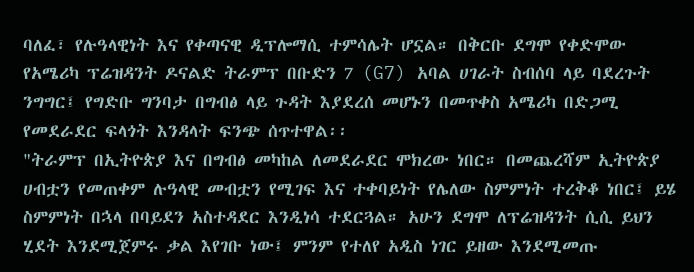ባለፈ፣ የሉዓላዊነት እና የቀጣናዊ ዲፕሎማሲ ተምሳሌት ሆኗል። በቅርቡ ደግሞ የቀድሞው የአሜሪካ ፕሬዝዳንት ዶናልድ ትራምፕ በቡድን 7 (G7) አባል ሀገራት ስብሰባ ላይ ባደረጉት ንግግር፤ የግድቡ ግንባታ በግብፅ ላይ ጉዳት እያደረሰ መሆኑን በመጥቀስ አሜሪካ በድጋሚ የመደራደር ፍላጎት እንዳላት ፍንጭ ሰጥተዋል፡፡
"ትራምፕ በኢትዮጵያ እና በግብፅ መካከል ለመደራደር ሞክረው ነበር። በመጨረሻም ኢትዮጵያ ሀብቷን የመጠቀም ሉዓላዊ መብቷን የሚገፍ እና ተቀባይነት የሌለው ስምምነት ተረቅቆ ነበር፤ ይሄ ስምምነት በኋላ በባይደን አስተዳደር እንዲነሳ ተደርጓል። አሁን ደግሞ ለፕሬዝዳንት ሲሲ ይህን ሂደት እንደሚጀምሩ ቃል እየገቡ ነው፤ ምንም የተለየ አዲስ ነገር ይዘው እንደሚመጡ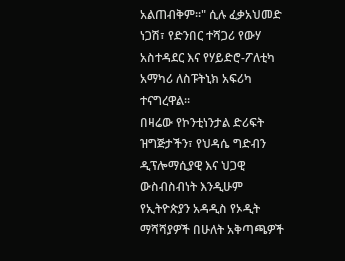አልጠብቅም።" ሲሉ ፈቃአህመድ ነጋሽ፣ የድንበር ተሻጋሪ የውሃ አስተዳደር እና የሃይድሮ-ፖለቲካ አማካሪ ለስፑትኒክ አፍሪካ ተናግረዋል፡፡
በዛሬው የኮንቲነንታል ድሪፍት ዝግጅታችን፣ የህዳሴ ግድብን ዲፕሎማሲያዊ እና ህጋዊ ውስብስብነት እንዲሁም የኢትዮጵያን አዳዲስ የኦዲት ማሻሻያዎች በሁለት አቅጣጫዎች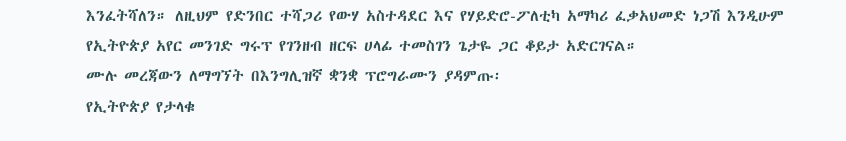እንፈትሻለን። ለዚህም የድንበር ተሻጋሪ የውሃ አስተዳደር እና የሃይድሮ-ፖለቲካ አማካሪ ፈቃአህመድ ነጋሽ እንዲሁም የኢትዮጵያ አየር መንገድ ግሩፕ የገንዘብ ዘርፍ ሀላፊ ተመስገን ጌታዬ ጋር ቆይታ አድርገናል።
ሙሉ መረጃውን ለማግኘት በእንግሊዝኛ ቋንቋ ፕሮግራሙን ያዳምጡ፡
የኢትዮጵያ የታላቁ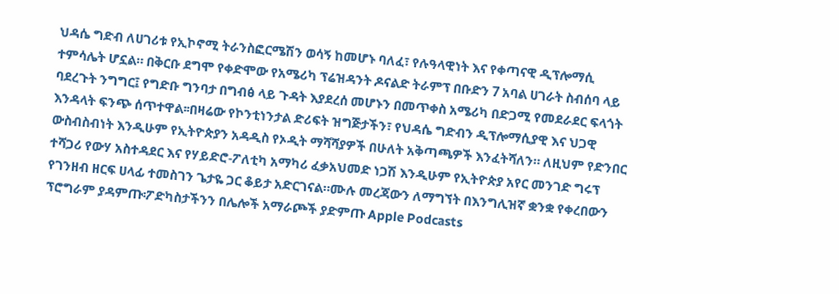ህዳሴ ግድብ ለሀገሪቱ የኢኮኖሚ ትራንስፎርሜሽን ወሳኝ ከመሆኑ ባለፈ፣ የሉዓላዊነት እና የቀጣናዊ ዲፕሎማሲ ተምሳሌት ሆኗል። በቅርቡ ደግሞ የቀድሞው የአሜሪካ ፕሬዝዳንት ዶናልድ ትራምፕ በቡድን 7 አባል ሀገራት ስብሰባ ላይ ባደረጉት ንግግር፤ የግድቡ ግንባታ በግብፅ ላይ ጉዳት እያደረሰ መሆኑን በመጥቀስ አሜሪካ በድጋሚ የመደራደር ፍላጎት እንዳላት ፍንጭ ሰጥተዋል፡፡በዛሬው የኮንቲነንታል ድሪፍት ዝግጅታችን፣ የህዳሴ ግድብን ዲፕሎማሲያዊ እና ህጋዊ ውስብስብነት እንዲሁም የኢትዮጵያን አዳዲስ የኦዲት ማሻሻያዎች በሁለት አቅጣጫዎች እንፈትሻለን። ለዚህም የድንበር ተሻጋሪ የውሃ አስተዳደር እና የሃይድሮ-ፖለቲካ አማካሪ ፈቃአህመድ ነጋሽ እንዲሁም የኢትዮጵያ አየር መንገድ ግሩፕ የገንዘብ ዘርፍ ሀላፊ ተመስገን ጌታዬ ጋር ቆይታ አድርገናል።ሙሉ መረጃውን ለማግኘት በእንግሊዝኛ ቋንቋ የቀረበውን ፕሮግራም ያዳምጡ፡ፖድካስታችንን በሌሎች አማራጮች ያድምጡ Apple Podcasts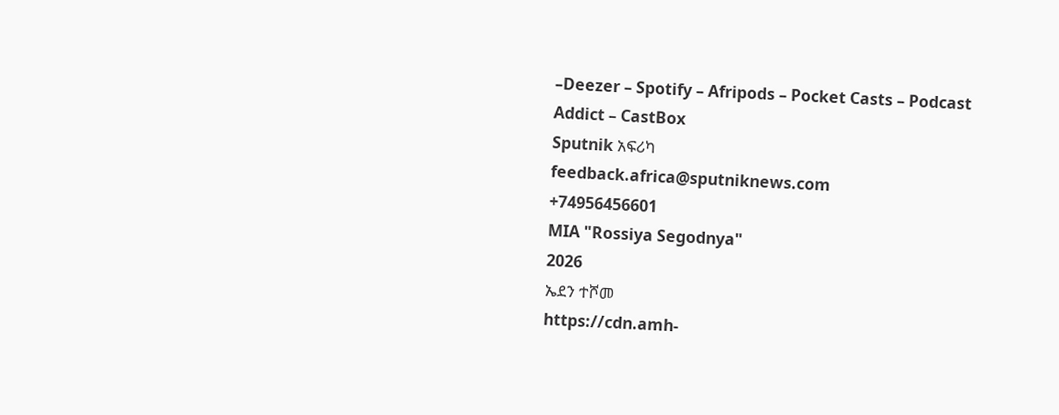–Deezer – Spotify – Afripods – Pocket Casts – Podcast Addict – CastBox
Sputnik አፍሪካ
feedback.africa@sputniknews.com
+74956456601
MIA "Rossiya Segodnya"
2026
ኤደን ተሾመ
https://cdn.amh-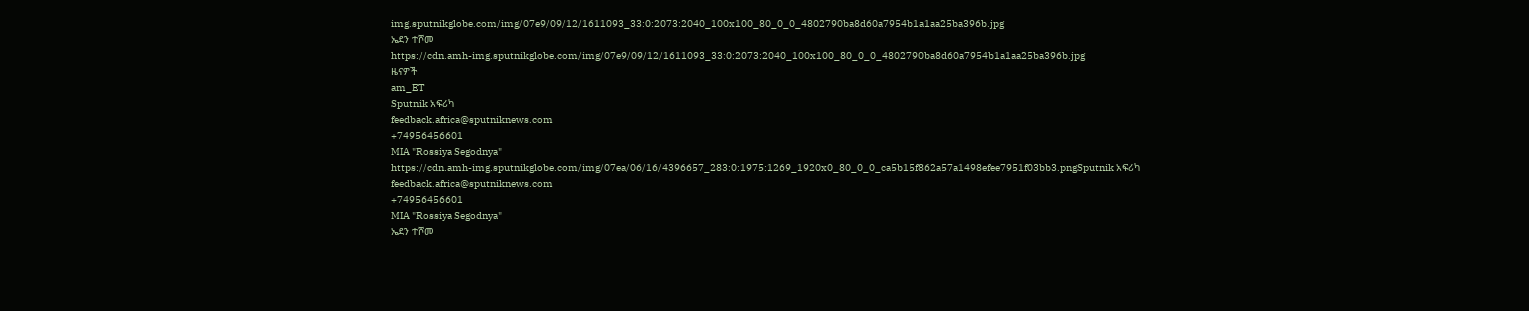img.sputnikglobe.com/img/07e9/09/12/1611093_33:0:2073:2040_100x100_80_0_0_4802790ba8d60a7954b1a1aa25ba396b.jpg
ኤደን ተሾመ
https://cdn.amh-img.sputnikglobe.com/img/07e9/09/12/1611093_33:0:2073:2040_100x100_80_0_0_4802790ba8d60a7954b1a1aa25ba396b.jpg
ዜናዎች
am_ET
Sputnik አፍሪካ
feedback.africa@sputniknews.com
+74956456601
MIA "Rossiya Segodnya"
https://cdn.amh-img.sputnikglobe.com/img/07ea/06/16/4396657_283:0:1975:1269_1920x0_80_0_0_ca5b15f862a57a1498efee7951f03bb3.pngSputnik አፍሪካ
feedback.africa@sputniknews.com
+74956456601
MIA "Rossiya Segodnya"
ኤደን ተሾመ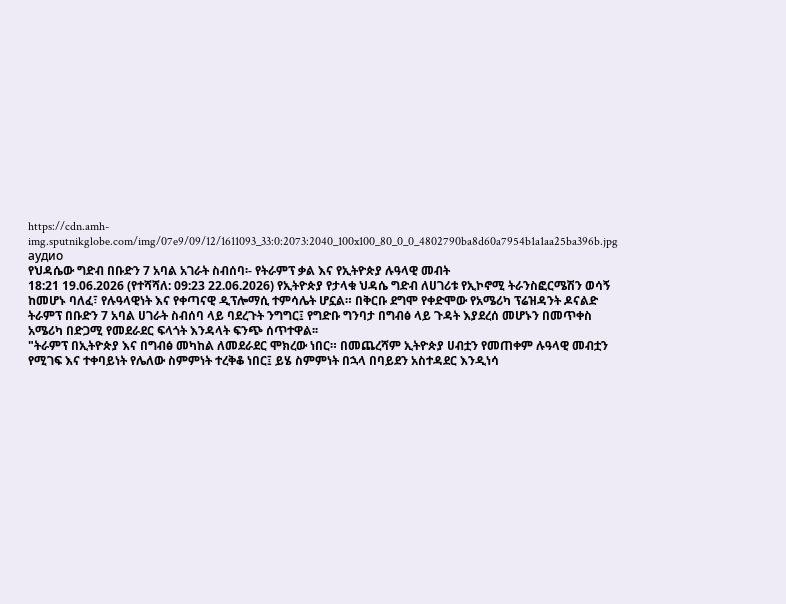https://cdn.amh-img.sputnikglobe.com/img/07e9/09/12/1611093_33:0:2073:2040_100x100_80_0_0_4802790ba8d60a7954b1a1aa25ba396b.jpg
аудио
የህዳሴው ግድብ በቡድን 7 አባል አገራት ስብሰባ፡- የትራምፕ ቃል እና የኢትዮጵያ ሉዓላዊ መብት
18:21 19.06.2026 (የተሻሻለ: 09:23 22.06.2026) የኢትዮጵያ የታላቁ ህዳሴ ግድብ ለሀገሪቱ የኢኮኖሚ ትራንስፎርሜሽን ወሳኝ ከመሆኑ ባለፈ፣ የሉዓላዊነት እና የቀጣናዊ ዲፕሎማሲ ተምሳሌት ሆኗል። በቅርቡ ደግሞ የቀድሞው የአሜሪካ ፕሬዝዳንት ዶናልድ ትራምፕ በቡድን 7 አባል ሀገራት ስብሰባ ላይ ባደረጉት ንግግር፤ የግድቡ ግንባታ በግብፅ ላይ ጉዳት እያደረሰ መሆኑን በመጥቀስ አሜሪካ በድጋሚ የመደራደር ፍላጎት እንዳላት ፍንጭ ሰጥተዋል፡፡
"ትራምፕ በኢትዮጵያ እና በግብፅ መካከል ለመደራደር ሞክረው ነበር። በመጨረሻም ኢትዮጵያ ሀብቷን የመጠቀም ሉዓላዊ መብቷን የሚገፍ እና ተቀባይነት የሌለው ስምምነት ተረቅቆ ነበር፤ ይሄ ስምምነት በኋላ በባይደን አስተዳደር እንዲነሳ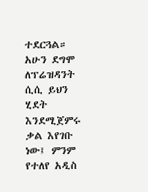ተደርጓል። አሁን ደግሞ ለፕሬዝዳንት ሲሲ ይህን ሂደት እንደሚጀምሩ ቃል እየገቡ ነው፤ ምንም የተለየ አዲስ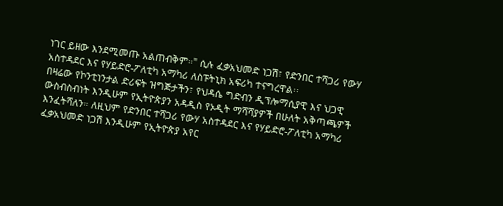ነገር ይዘው እንደሚመጡ አልጠብቅም።" ሲሉ ፈቃአህመድ ነጋሽ፣ የድንበር ተሻጋሪ የውሃ አስተዳደር እና የሃይድሮ-ፖለቲካ አማካሪ ለስፑትኒክ አፍሪካ ተናግረዋል፡፡
በዛሬው የኮንቲነንታል ድሪፍት ዝግጅታችን፣ የህዳሴ ግድብን ዲፕሎማሲያዊ እና ህጋዊ ውስብስብነት እንዲሁም የኢትዮጵያን አዳዲስ የኦዲት ማሻሻያዎች በሁለት አቅጣጫዎች እንፈትሻለን። ለዚህም የድንበር ተሻጋሪ የውሃ አስተዳደር እና የሃይድሮ-ፖለቲካ አማካሪ ፈቃአህመድ ነጋሽ እንዲሁም የኢትዮጵያ አየር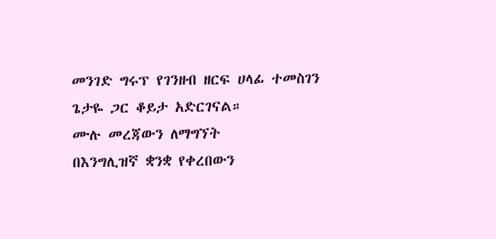መንገድ ግሩፕ የገንዘብ ዘርፍ ሀላፊ ተመስገን ጌታዬ ጋር ቆይታ አድርገናል።
ሙሉ መረጃውን ለማግኘት
በእንግሊዝኛ ቋንቋ የቀረበውን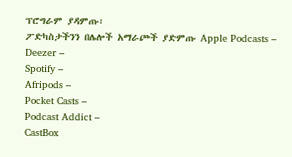ፕሮግራም ያዳምጡ፡
ፖድካስታችንን በሌሎች አማራጮች ያድምጡ Apple Podcasts –
Deezer –
Spotify –
Afripods –
Pocket Casts –
Podcast Addict –
CastBox